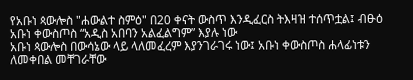የአቡነ ጳውሎስ "ሐውልተ ስምዕ" በ20 ቀናት ውስጥ እንዲፈርስ ትእዛዝ ተሰጥቷል፤ ብፁዕ አቡነ ቀውስጦስ “አዲስ አበባን አልፈልግም” እያሉ ነው
አቡነ ጳውሎስ በውሳኔው ላይ ላለመፈረም እያንገራገሩ ነው፤ አቡነ ቀውስጦስ ሐላፊነቱን ለመቀበል መቸገራቸው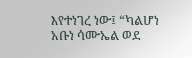እየተነገረ ነው፤ “ካልሆነ አቡነ ሳሙኤል ወደ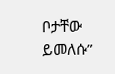ቦታቸው ይመለሱ”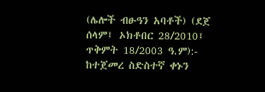(ሌሎች ብፁዓን አባቶች) (ደጀ ሰላም፤ ኦክቶበር 28/2010፤ ጥቅምት 18/2003 ዓ.ም):- ከተጀመረ ስድስተኛ ቀኑን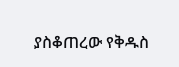ያስቆጠረው የቅዱስ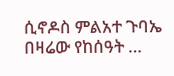ሲኖዶስ ምልአተ ጉባኤ በዛሬው የከሰዓት …